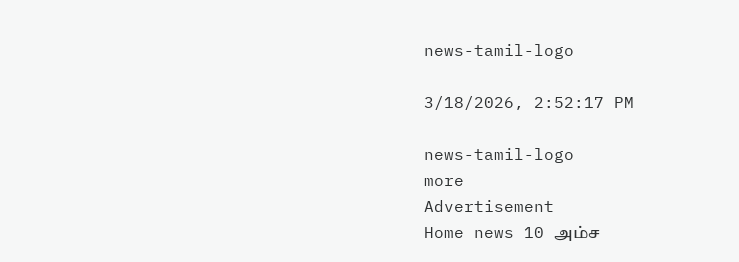news-tamil-logo

3/18/2026, 2:52:17 PM

news-tamil-logo
more
Advertisement
Home news 10 அம்ச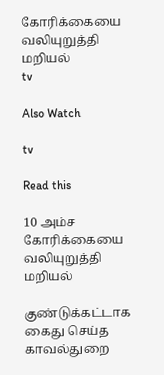கோரிக்கையை வலியுறுத்தி மறியல்
tv

Also Watch

tv

Read this

10 அம்ச கோரிக்கையை வலியுறுத்தி மறியல்

குண்டுக்கட்டாக கைது செய்த காவல்துறை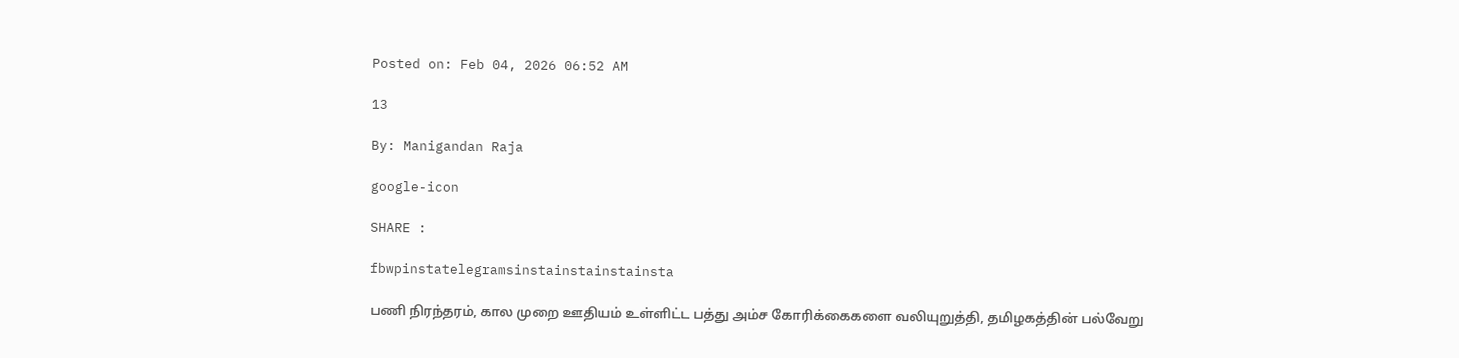Posted on: Feb 04, 2026 06:52 AM

13

By: Manigandan Raja

google-icon

SHARE :

fbwpinstatelegramsinstainstainstainsta

பணி நிரந்தரம், கால முறை ஊதியம் உள்ளிட்ட பத்து அம்ச கோரிக்கைகளை வலியுறுத்தி, தமிழகத்தின் பல்வேறு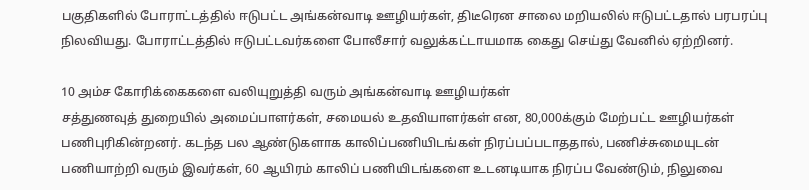பகுதிகளில் போராட்டத்தில் ஈடுபட்ட அங்கன்வாடி ஊழியர்கள், திடீரென சாலை மறியலில் ஈடுபட்டதால் பரபரப்பு நிலவியது. போராட்டத்தில் ஈடுபட்டவர்களை போலீசார் வலுக்கட்டாயமாக கைது செய்து வேனில் ஏற்றினர்.

10 அம்ச கோரிக்கைகளை வலியுறுத்தி வரும் அங்கன்வாடி ஊழியர்கள்
சத்துணவுத் துறையில் அமைப்பாளர்கள், சமையல் உதவியாளர்கள் என, 80,000க்கும் மேற்பட்ட ஊழியர்கள் பணிபுரிகின்றனர். கடந்த பல ஆண்டுகளாக காலிப்பணியிடங்கள் நிரப்பப்படாததால், பணிச்சுமையுடன் பணியாற்றி வரும் இவர்கள், 60 ஆயிரம் காலிப் பணியிடங்களை உடனடியாக நிரப்ப வேண்டும், நிலுவை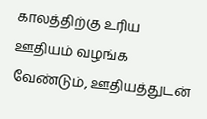காலத்திற்கு உரிய ஊதியம் வழங்க வேண்டும், ஊதியத்துடன்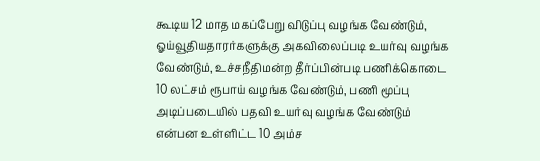கூடிய 12 மாத மகப்பேறு விடுப்பு வழங்க வேண்டும், ஓய்வூதியதாரர்களுக்கு அகவிலைப்படி உயர்வு வழங்க வேண்டும், உச்சநீதிமன்ற தீர்ப்பின்படி பணிக்கொடை 10 லட்சம் ரூபாய் வழங்க வேண்டும், பணி மூப்பு அடிப்படையில் பதவி உயர்வு வழங்க வேண்டும் என்பன உள்ளிட்ட 10 அம்ச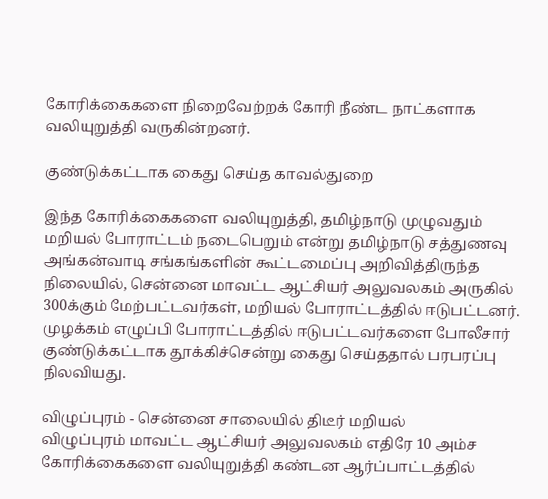கோரிக்கைகளை நிறைவேற்றக் கோரி நீண்ட நாட்களாக வலியுறுத்தி வருகின்றனர்.

குண்டுக்கட்டாக கைது செய்த காவல்துறை

இந்த கோரிக்கைகளை வலியுறுத்தி, தமிழ்நாடு முழுவதும் மறியல் போராட்டம் நடைபெறும் என்று தமிழ்நாடு சத்துணவு அங்கன்வாடி சங்கங்களின் கூட்டமைப்பு அறிவித்திருந்த நிலையில், சென்னை மாவட்ட ஆட்சியர் அலுவலகம் அருகில் 300க்கும் மேற்பட்டவர்கள், மறியல் போராட்டத்தில் ஈடுபட்டனர். முழக்கம் எழுப்பி போராட்டத்தில் ஈடுபட்டவர்களை போலீசார் குண்டுக்கட்டாக தூக்கிச்சென்று கைது செய்ததால் பரபரப்பு நிலவியது.

விழுப்புரம் - சென்னை சாலையில் திடீர் மறியல்
விழுப்புரம் மாவட்ட ஆட்சியர் அலுவலகம் எதிரே 10 அம்ச கோரிக்கைகளை வலியுறுத்தி கண்டன ஆர்ப்பாட்டத்தில்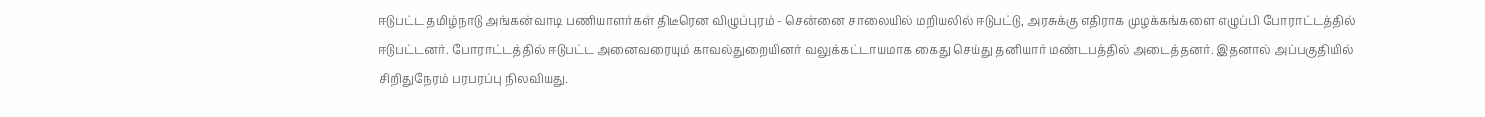ஈடுபட்ட தமிழ்நாடு அங்கன்வாடி பணியாளர்கள் திடீரென விழுப்புரம் - சென்னை சாலையில் மறியலில் ஈடுபட்டு, அரசுக்கு எதிராக முழக்கங்களை எழுப்பி போராட்டத்தில் ஈடுபட்டனர். போராட்டத்தில் ஈடுபட்ட அனைவரையும் காவல்துறையினர் வலுக்கட்டாயமாக கைது செய்து தனியார் மண்டபத்தில் அடைத்தனர். இதனால் அப்பகுதியில் சிறிதுநேரம் பரபரப்பு நிலவியது.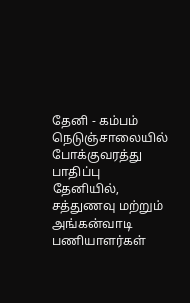தேனி - கம்பம் நெடுஞ்சாலையில் போக்குவரத்து பாதிப்பு
தேனியில், சத்துணவு மற்றும் அங்கன்வாடி பணியாளர்கள்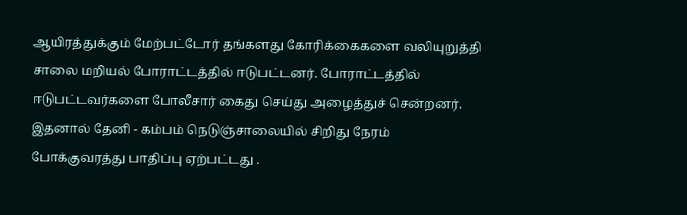ஆயிரத்துக்கும் மேற்பட்டோர் தங்களது கோரிக்கைகளை வலியுறுத்தி சாலை மறியல் போராட்டத்தில் ஈடுபட்டனர். போராட்டத்தில் ஈடுபட்டவர்களை போலீசார் கைது செய்து அழைத்துச் சென்றனர். இதனால் தேனி - கம்பம் நெடுஞ்சாலையில் சிறிது நேரம் போக்குவரத்து பாதிப்பு ஏற்பட்டது .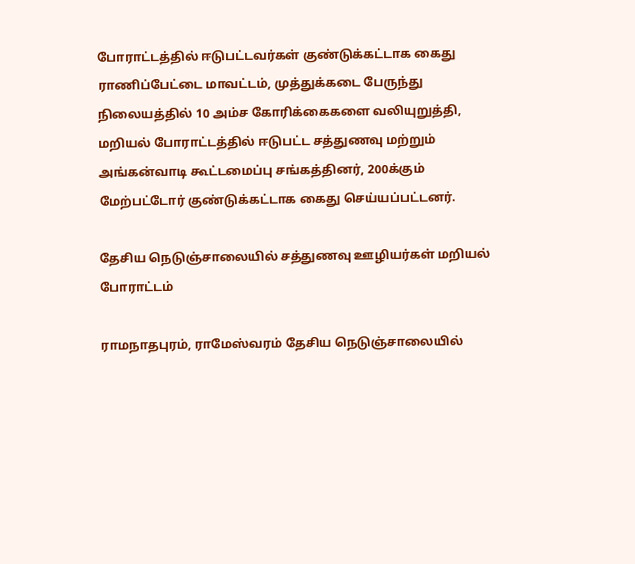போராட்டத்தில் ஈடுபட்டவர்கள் குண்டுக்கட்டாக கைது
ராணிப்பேட்டை மாவட்டம், முத்துக்கடை பேருந்து நிலையத்தில் 10 அம்ச கோரிக்கைகளை வலியுறுத்தி, மறியல் போராட்டத்தில் ஈடுபட்ட சத்துணவு மற்றும் அங்கன்வாடி கூட்டமைப்பு சங்கத்தினர், 200க்கும் மேற்பட்டோர் குண்டுக்கட்டாக கைது செய்யப்பட்டனர்.

தேசிய நெடுஞ்சாலையில் சத்துணவு ஊழியர்கள் மறியல் போராட்டம்

ராமநாதபுரம், ராமேஸ்வரம் தேசிய நெடுஞ்சாலையில்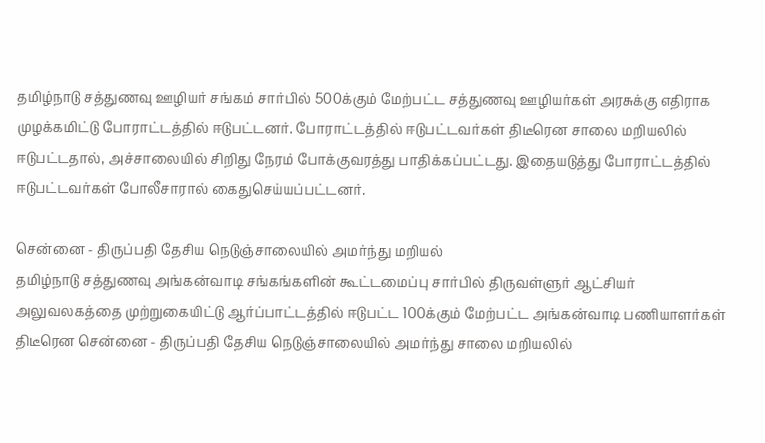தமிழ்நாடு சத்துணவு ஊழியர் சங்கம் சார்பில் 500க்கும் மேற்பட்ட சத்துணவு ஊழியர்கள் அரசுக்கு எதிராக முழக்கமிட்டு போராட்டத்தில் ஈடுபட்டனர். போராட்டத்தில் ஈடுபட்டவர்கள் திடீரென சாலை மறியலில் ஈடுபட்டதால், அச்சாலையில் சிறிது நேரம் போக்குவரத்து பாதிக்கப்பட்டது. இதையடுத்து போராட்டத்தில் ஈடுபட்டவர்கள் போலீசாரால் கைதுசெய்யப்பட்டனர்.

சென்னை - திருப்பதி தேசிய நெடுஞ்சாலையில் அமர்ந்து மறியல்
தமிழ்நாடு சத்துணவு அங்கன்வாடி சங்கங்களின் கூட்டமைப்பு சார்பில் திருவள்ளுர் ஆட்சியர் அலுவலகத்தை முற்றுகையிட்டு ஆர்ப்பாட்டத்தில் ஈடுபட்ட 100க்கும் மேற்பட்ட அங்கன்வாடி பணியாளர்கள் திடீரென சென்னை - திருப்பதி தேசிய நெடுஞ்சாலையில் அமர்ந்து சாலை மறியலில்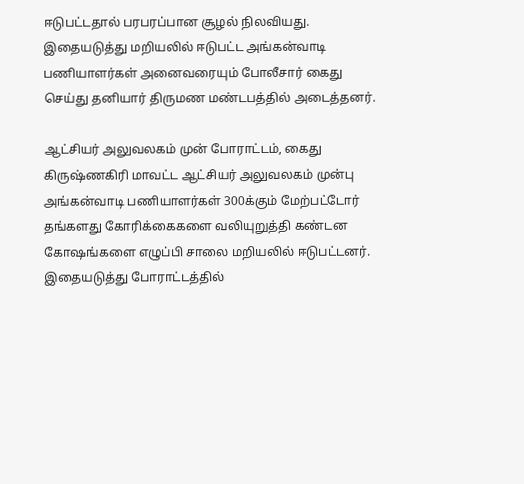ஈடுபட்டதால் பரபரப்பான சூழல் நிலவியது. இதையடுத்து மறியலில் ஈடுபட்ட அங்கன்வாடி பணியாளர்கள் அனைவரையும் போலீசார் கைது செய்து தனியார் திருமண மண்டபத்தில் அடைத்தனர்.

ஆட்சியர் அலுவலகம் முன் போராட்டம், கைது
கிருஷ்ணகிரி மாவட்ட ஆட்சியர் அலுவலகம் முன்பு அங்கன்வாடி பணியாளர்கள் 300க்கும் மேற்பட்டோர் தங்களது கோரிக்கைகளை வலியுறுத்தி கண்டன கோஷங்களை எழுப்பி சாலை மறியலில் ஈடுபட்டனர். இதையடுத்து போராட்டத்தில்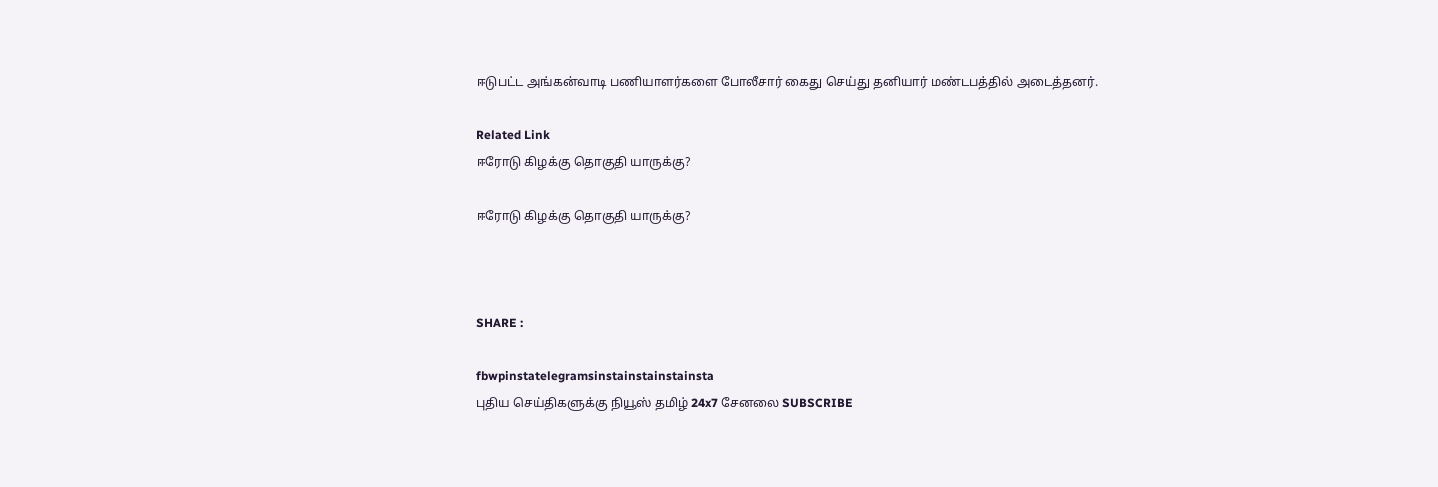ஈடுபட்ட அங்கன்வாடி பணியாளர்களை போலீசார் கைது செய்து தனியார் மண்டபத்தில் அடைத்தனர்.

Related Link
ஈரோடு கிழக்கு தொகுதி யாருக்கு?

ஈரோடு கிழக்கு தொகுதி யாருக்கு?



SHARE :

fbwpinstatelegramsinstainstainstainsta
புதிய செய்திகளுக்கு நியூஸ் தமிழ் 24x7 சேனலை SUBSCRIBE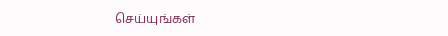செய்யுங்கள்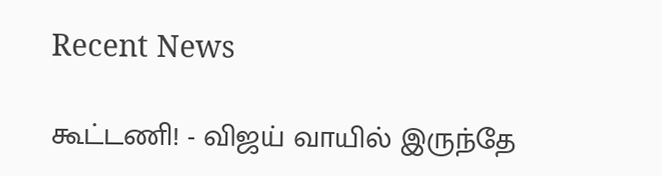Recent News

கூட்டணி! - விஜய் வாயில் இருந்தே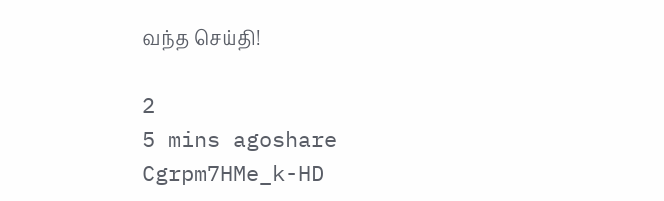வந்த செய்தி!

2
5 mins agoshare
Cgrpm7HMe_k-HD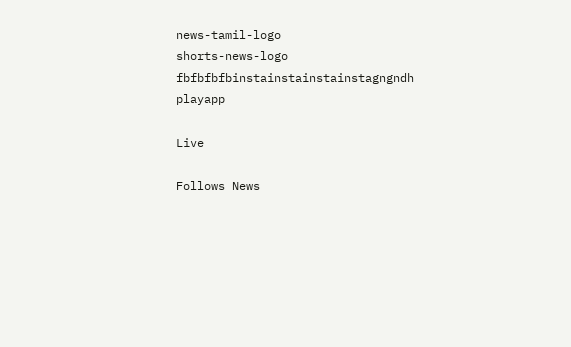news-tamil-logo
shorts-news-logo
fbfbfbfbinstainstainstainstagngndh
playapp

Live

Follows News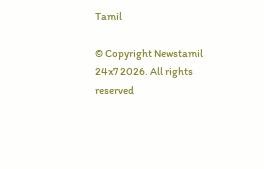Tamil

© Copyright Newstamil 24x7 2026. All rights reserved